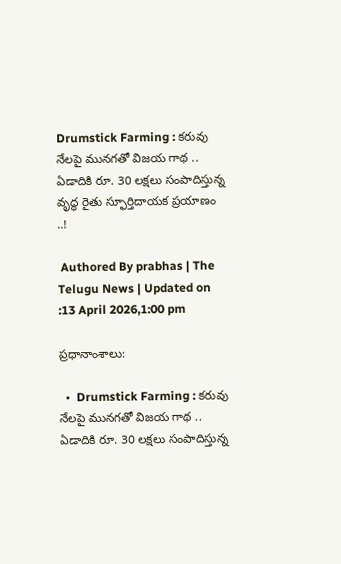Drumstick Farming : కరువు నేలపై మునగతో విజయ గాథ .. ఏడాదికి రూ. 30 ల‌క్ష‌లు సంపాదిస్తున్న వృద్ధ రైతు స్ఫూర్తిదాయక ప్రయాణం ..!

 Authored By prabhas | The Telugu News | Updated on :13 April 2026,1:00 pm

ప్రధానాంశాలు:

  •  Drumstick Farming : కరువు నేలపై మునగతో విజయ గాథ .. ఏడాదికి రూ. 30 ల‌క్ష‌లు సంపాదిస్తున్న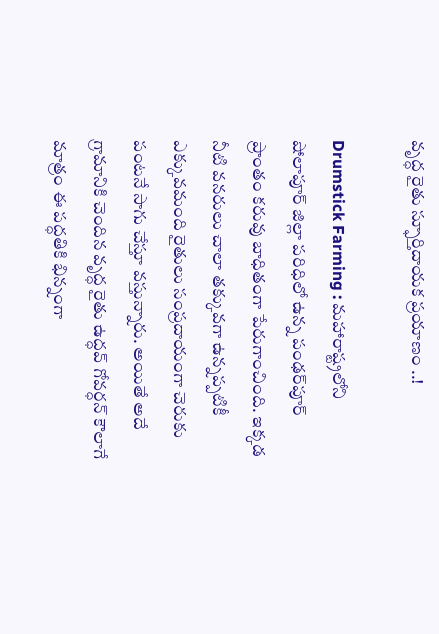వృద్ధ రైతు స్ఫూర్తిదాయక ప్రయాణం ..!

Drumstick Farming : మహారాష్ట్రలోని షోలాపూర్ జిల్లా పరిధిలో ఉన్న పంఢర్‌పూర్ ప్రాంతం కరువు బాధితంగా పేరుగాంచింది. ఇక్కడ నీటి వనరులు చాలా తక్కువగా ఉన్నప్పటికీ ఎక్కువమంది రైతులు సంప్రదాయంగా చెరుకు పంటనే సాగు చేస్తూ వస్తున్నారు. అయితే అదే గ్రామానికి చెందిన వృద్ధ రైతు ఉద్ధవ్ గోవర్ధన్ కౌలాగే మాత్రం ఈ పద్ధతికి భిన్నంగా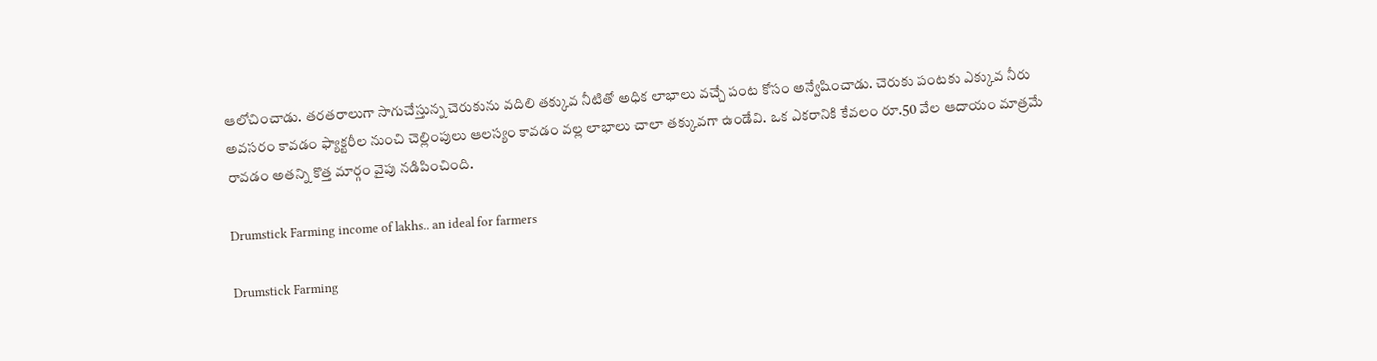ఆలోచించాడు. తరతరాలుగా సాగుచేస్తున్న చెరుకును వదిలి తక్కువ నీటితో అధిక లాభాలు వచ్చే పంట కోసం అన్వేషించాడు. చెరుకు పంటకు ఎక్కువ నీరు అవసరం కావడం ఫ్యాక్టరీల నుంచి చెల్లింపులు ఆలస్యం కావడం వల్ల లాభాలు చాలా తక్కువగా ఉండేవి. ఒక ఎకరానికి కేవలం రూ.50 వేల ఆదాయం మాత్రమే రావడం అతన్ని కొత్త మార్గం వైపు నడిపించింది.

Drumstick Farming income of lakhs.. an ideal for farmers

Drumstick Farming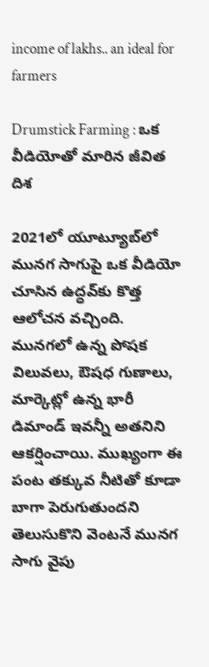income of lakhs.. an ideal for farmers

Drumstick Farming : ఒక వీడియోతో మారిన జీవిత దిశ

2021లో యూట్యూబ్‌లో మునగ సాగుపై ఒక వీడియో చూసిన ఉద్ధవ్‌కు కొత్త ఆలోచన వచ్చింది. మునగలో ఉన్న పోషక విలువలు, ఔషధ గుణాలు, మార్కెట్లో ఉన్న భారీ డిమాండ్ ఇవన్నీ అతనిని ఆకర్షించాయి. ముఖ్యంగా ఈ పంట తక్కువ నీటితో కూడా బాగా పెరుగుతుందని తెలుసుకొని వెంటనే మునగ సాగు వైపు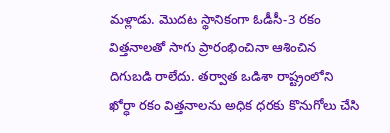మళ్లాడు. మొదట స్థానికంగా ఓడీసీ-3 రకం విత్తనాలతో సాగు ప్రారంభించినా ఆశించిన దిగుబడి రాలేదు. తర్వాత ఒడిశా రాష్ట్రంలోని ఖోర్ధా రకం విత్తనాలను అధిక ధరకు కొనుగోలు చేసి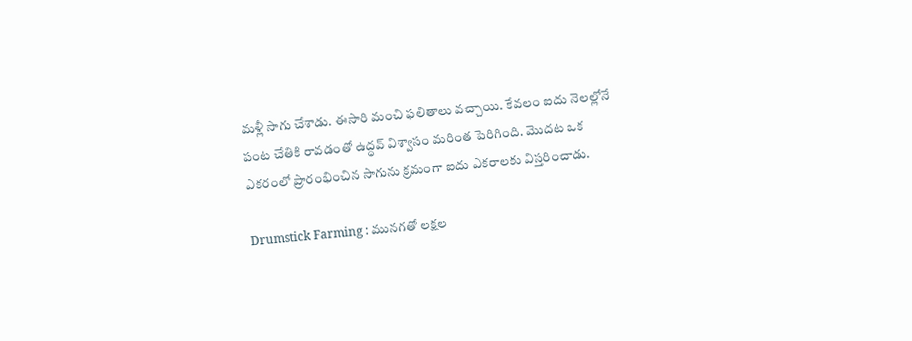మళ్లీ సాగు చేశాడు. ఈసారి మంచి ఫలితాలు వచ్చాయి. కేవలం ఐదు నెలల్లోనే పంట చేతికి రావడంతో ఉద్ధవ్ విశ్వాసం మరింత పెరిగింది. మొదట ఒక ఎకరంలో ప్రారంభించిన సాగును క్రమంగా ఐదు ఎకరాలకు విస్తరించాడు.

Drumstick Farming : మునగతో లక్షల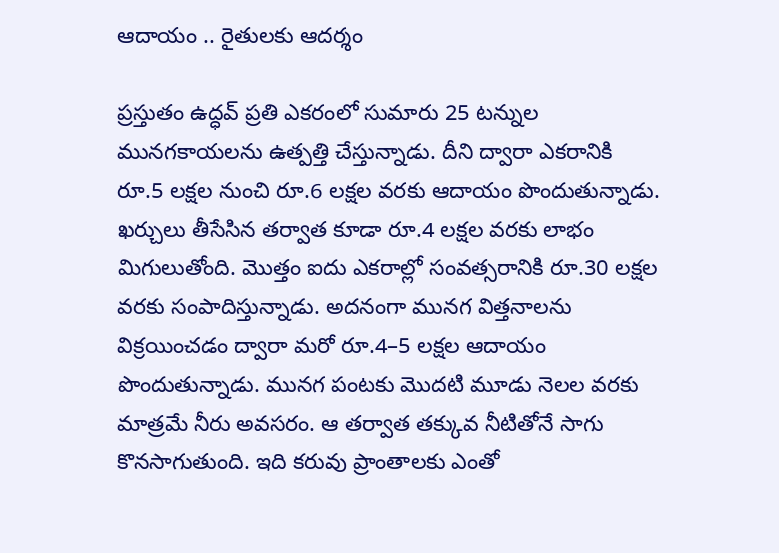ఆదాయం .. రైతులకు ఆదర్శం

ప్రస్తుతం ఉద్ధవ్ ప్రతి ఎకరంలో సుమారు 25 టన్నుల మునగకాయలను ఉత్పత్తి చేస్తున్నాడు. దీని ద్వారా ఎకరానికి రూ.5 లక్షల నుంచి రూ.6 లక్షల వరకు ఆదాయం పొందుతున్నాడు. ఖర్చులు తీసేసిన తర్వాత కూడా రూ.4 లక్షల వరకు లాభం మిగులుతోంది. మొత్తం ఐదు ఎకరాల్లో సంవత్సరానికి రూ.30 లక్షల వరకు సంపాదిస్తున్నాడు. అదనంగా మునగ విత్తనాలను విక్రయించడం ద్వారా మరో రూ.4–5 లక్షల ఆదాయం పొందుతున్నాడు. మునగ పంటకు మొదటి మూడు నెలల వరకు మాత్రమే నీరు అవసరం. ఆ తర్వాత తక్కువ నీటితోనే సాగు కొనసాగుతుంది. ఇది కరువు ప్రాంతాలకు ఎంతో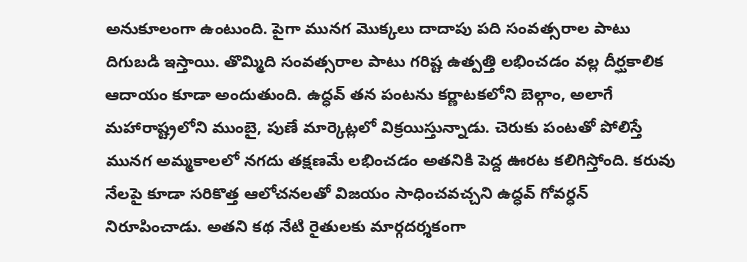అనుకూలంగా ఉంటుంది. పైగా మునగ మొక్కలు దాదాపు పది సంవత్సరాల పాటు దిగుబడి ఇస్తాయి. తొమ్మిది సంవత్సరాల పాటు గరిష్ట ఉత్పత్తి లభించడం వల్ల దీర్ఘకాలిక ఆదాయం కూడా అందుతుంది. ఉద్ధవ్ తన పంటను కర్ణాటకలోని బెల్గాం, అలాగే మహారాష్ట్రలోని ముంబై, పుణే మార్కెట్లలో విక్రయిస్తున్నాడు. చెరుకు పంటతో పోలిస్తే మునగ అమ్మకాలలో నగదు తక్షణమే లభించడం అతనికి పెద్ద ఊరట కలిగిస్తోంది. కరువు నేలపై కూడా సరికొత్త ఆలోచనలతో విజయం సాధించవచ్చని ఉద్ధవ్ గోవర్ధన్ నిరూపించాడు. అతని కథ నేటి రైతులకు మార్గదర్శకంగా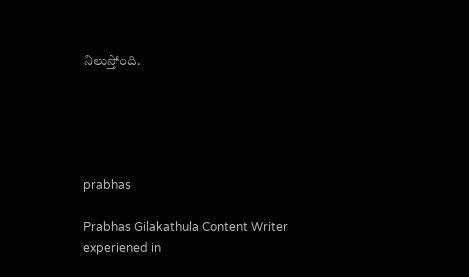నిలుస్తోంది.





prabhas

Prabhas Gilakathula Content Writer experiened in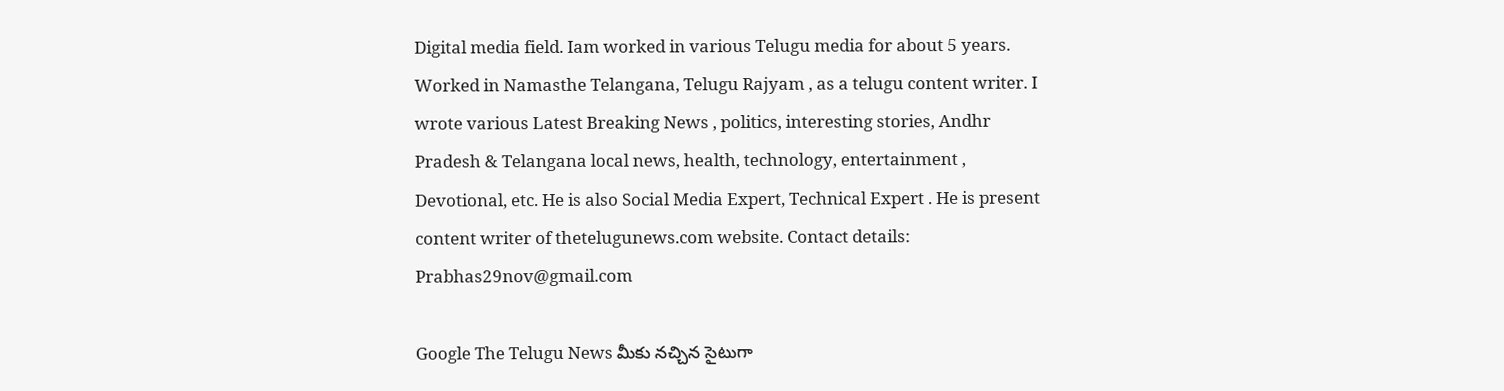Digital media field. Iam worked in various Telugu media for about 5 years. Worked in Namasthe Telangana, Telugu Rajyam , as a telugu content writer. I wrote various Latest Breaking News , politics, interesting stories, Andhr Pradesh & Telangana local news, health, technology, entertainment , Devotional, etc. He is also Social Media Expert, Technical Expert . He is present content writer of thetelugunews.com website. Contact details: Prabhas29nov@gmail.com

Google The Telugu News మీకు నచ్చిన సైటుగా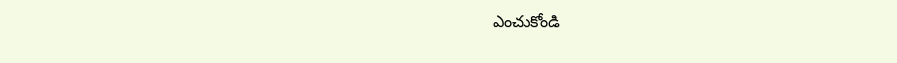ఎంచుకోండి